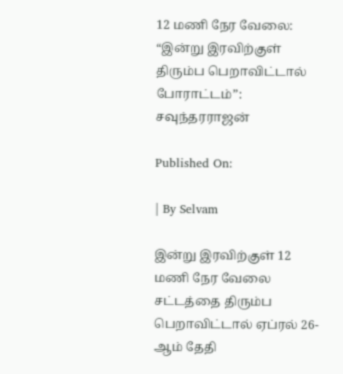12 மணி நேர வேலை: “இன்று இரவிற்குள் திரும்ப பெறாவிட்டால் போராட்டம்”: சவுந்தரராஜன்

Published On:

| By Selvam

இன்று இரவிற்குள் 12 மணி நேர வேலை சட்டத்தை திரும்ப பெறாவிட்டால் ஏப்ரல் 26-ஆம் தேதி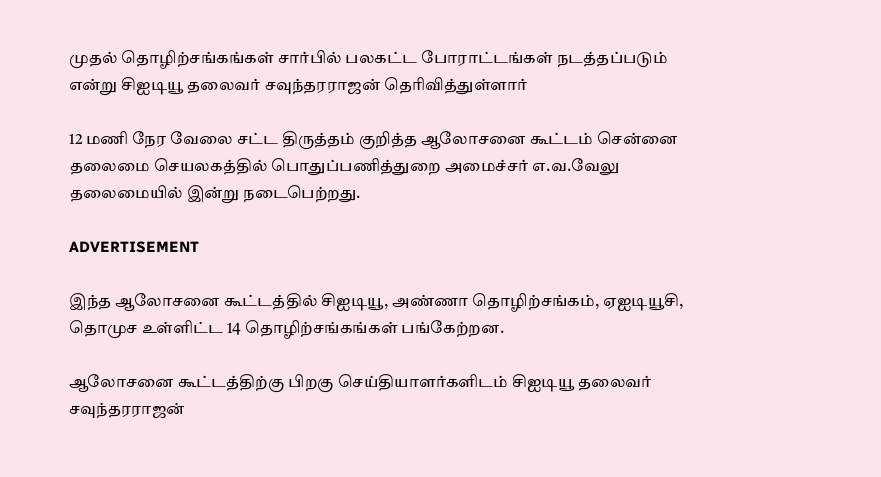முதல் தொழிற்சங்கங்கள் சார்பில் பலகட்ட போராட்டங்கள் நடத்தப்படும் என்று சிஐடியூ தலைவர் சவுந்தரராஜன் தெரிவித்துள்ளார்

12 மணி நேர வேலை சட்ட திருத்தம் குறித்த ஆலோசனை கூட்டம் சென்னை தலைமை செயலகத்தில் பொதுப்பணித்துறை அமைச்சர் எ.வ.வேலு தலைமையில் இன்று நடைபெற்றது.

ADVERTISEMENT

இந்த ஆலோசனை கூட்டத்தில் சிஐடியூ, அண்ணா தொழிற்சங்கம், ஏஐடியூசி, தொமுச உள்ளிட்ட 14 தொழிற்சங்கங்கள் பங்கேற்றன.

ஆலோசனை கூட்டத்திற்கு பிறகு செய்தியாளர்களிடம் சிஐடியூ தலைவர் சவுந்தரராஜன்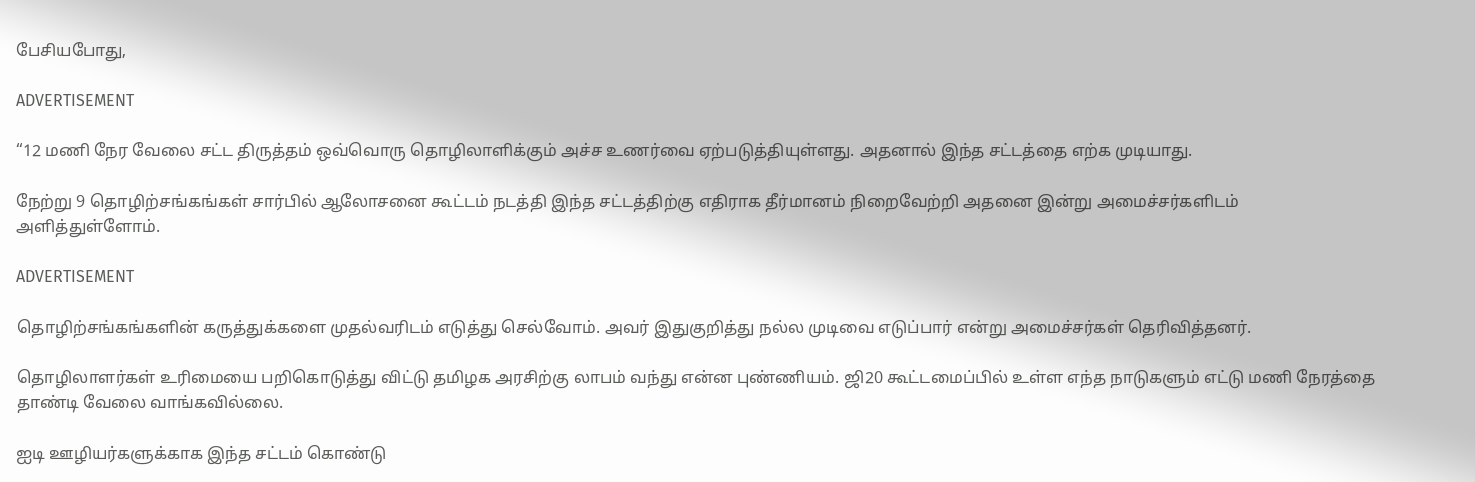பேசியபோது,

ADVERTISEMENT

“12 மணி நேர வேலை சட்ட திருத்தம் ஒவ்வொரு தொழிலாளிக்கும் அச்ச உணர்வை ஏற்படுத்தியுள்ளது. அதனால் இந்த சட்டத்தை எற்க முடியாது.

நேற்று 9 தொழிற்சங்கங்கள் சார்பில் ஆலோசனை கூட்டம் நடத்தி இந்த சட்டத்திற்கு எதிராக தீர்மானம் நிறைவேற்றி அதனை இன்று அமைச்சர்களிடம் அளித்துள்ளோம்.

ADVERTISEMENT

தொழிற்சங்கங்களின் கருத்துக்களை முதல்வரிடம் எடுத்து செல்வோம். அவர் இதுகுறித்து நல்ல முடிவை எடுப்பார் என்று அமைச்சர்கள் தெரிவித்தனர்.

தொழிலாளர்கள் உரிமையை பறிகொடுத்து விட்டு தமிழக அரசிற்கு லாபம் வந்து என்ன புண்ணியம். ஜி20 கூட்டமைப்பில் உள்ள எந்த நாடுகளும் எட்டு மணி நேரத்தை தாண்டி வேலை வாங்கவில்லை.

ஐடி ஊழியர்களுக்காக இந்த சட்டம் கொண்டு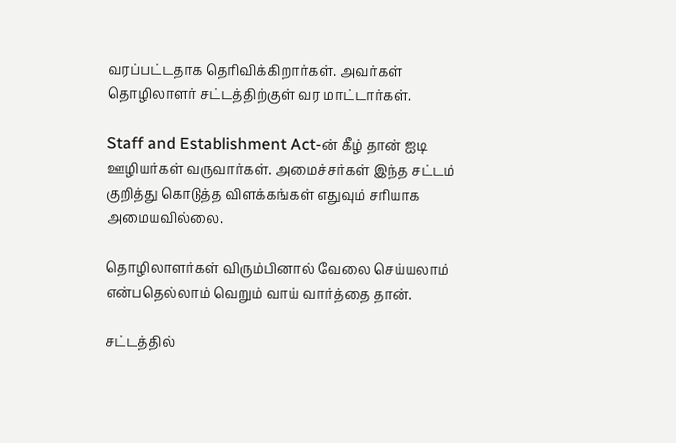வரப்பட்டதாக தெரிவிக்கிறார்கள். அவர்கள் தொழிலாளர் சட்டத்திற்குள் வர மாட்டார்கள்.

Staff and Establishment Act-ன் கீழ் தான் ஐடி ஊழியர்கள் வருவார்கள். அமைச்சர்கள் இந்த சட்டம் குறித்து கொடுத்த விளக்கங்கள் எதுவும் சரியாக அமையவில்லை.

தொழிலாளர்கள் விரும்பினால் வேலை செய்யலாம் என்பதெல்லாம் வெறும் வாய் வார்த்தை தான்.

சட்டத்தில்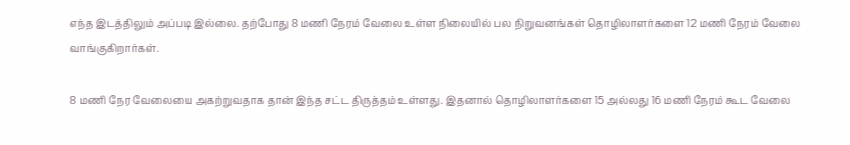எந்த இடத்திலும் அப்படி இல்லை. தற்போது 8 மணி நேரம் வேலை உள்ள நிலையில் பல நிறுவனங்கள் தொழிலாளர்களை 12 மணி நேரம் வேலை வாங்குகிறார்கள்.

8 மணி நேர வேலையை அகற்றுவதாக தான் இந்த சட்ட திருத்தம் உள்ளது. இதனால் தொழிலாளர்களை 15 அல்லது 16 மணி நேரம் கூட வேலை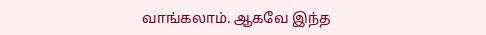வாங்கலாம். ஆகவே இந்த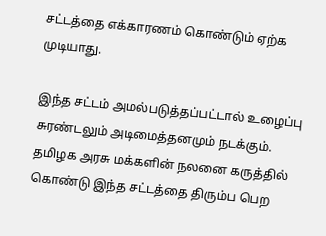சட்டத்தை எக்காரணம் கொண்டும் ஏற்க முடியாது.

இந்த சட்டம் அமல்படுத்தப்பட்டால் உழைப்பு சுரண்டலும் அடிமைத்தனமும் நடக்கும். தமிழக அரசு மக்களின் நலனை கருத்தில் கொண்டு இந்த சட்டத்தை திரும்ப பெற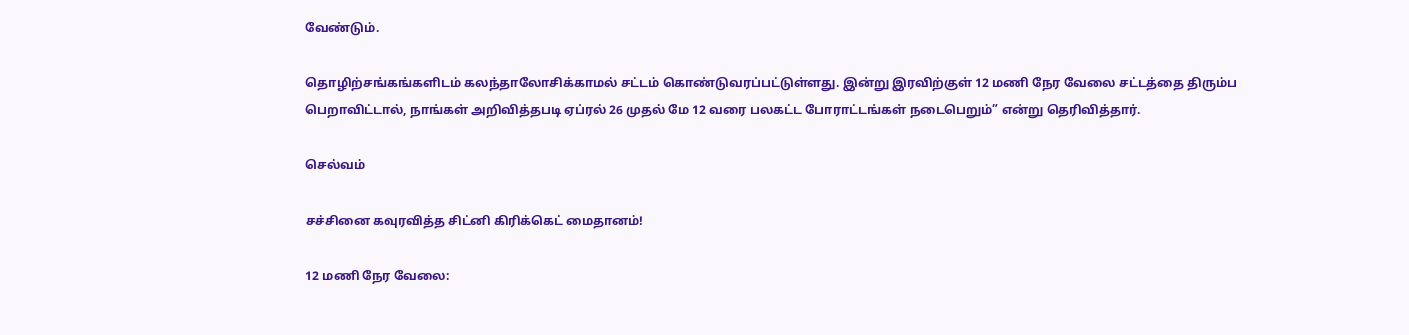வேண்டும்.

தொழிற்சங்கங்களிடம் கலந்தாலோசிக்காமல் சட்டம் கொண்டுவரப்பட்டுள்ளது. இன்று இரவிற்குள் 12 மணி நேர வேலை சட்டத்தை திரும்ப பெறாவிட்டால், நாங்கள் அறிவித்தபடி ஏப்ரல் 26 முதல் மே 12 வரை பலகட்ட போராட்டங்கள் நடைபெறும்” என்று தெரிவித்தார்.

செல்வம்

சச்சினை கவுரவித்த சிட்னி கிரிக்கெட் மைதானம்!

12 மணி நேர வேலை: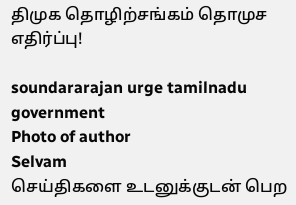திமுக தொழிற்சங்கம் தொமுச எதிர்ப்பு!

soundararajan urge tamilnadu government
Photo of author
Selvam
செய்திகளை உடனுக்குடன் பெற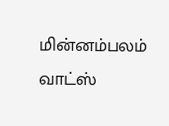மின்னம்பலம் வாட்ஸ்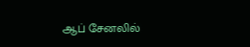ஆப் சேனலில்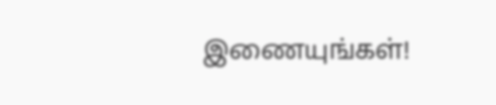இணையுங்கள்!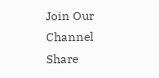Join Our Channel
Share